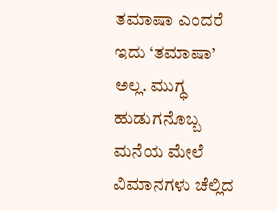ತಮಾಷಾ ಎಂದರೆ ಇದು ‘ತಮಾಷಾ’ ಅಲ್ಲ. ಮುಗ್ಧ ಹುಡುಗನೊಬ್ಬ ಮನೆಯ ಮೇಲೆ ವಿಮಾನಗಳು ಚೆಲ್ಲಿದ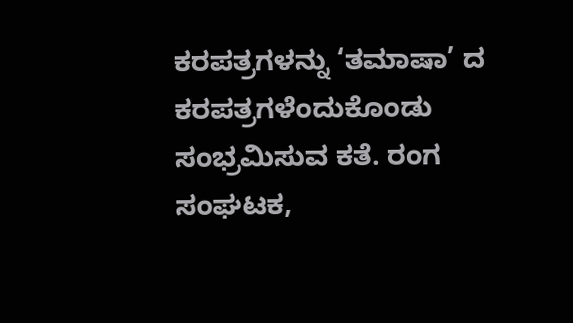ಕರಪತ್ರಗಳನ್ನು ‘ತಮಾಷಾ’ ದ ಕರಪತ್ರಗಳೆಂದುಕೊಂಡು ಸಂಭ್ರಮಿಸುವ ಕತೆ. ರಂಗ ಸಂಘಟಕ,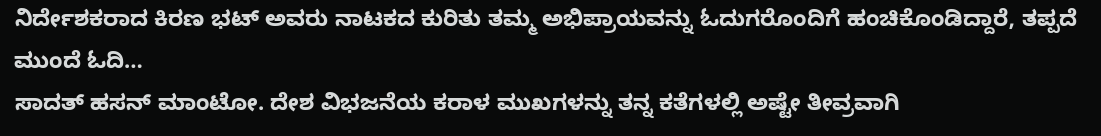ನಿರ್ದೇಶಕರಾದ ಕಿರಣ ಭಟ್ ಅವರು ನಾಟಕದ ಕುರಿತು ತಮ್ಮ ಅಭಿಪ್ರಾಯವನ್ನು ಓದುಗರೊಂದಿಗೆ ಹಂಚಿಕೊಂಡಿದ್ದಾರೆ, ತಪ್ಪದೆ ಮುಂದೆ ಓದಿ…
ಸಾದತ್ ಹಸನ್ ಮಾಂಟೋ. ದೇಶ ವಿಭಜನೆಯ ಕರಾಳ ಮುಖಗಳನ್ನು ತನ್ನ ಕತೆಗಳಲ್ಲಿ ಅಷ್ಟೇ ತೀವ್ರವಾಗಿ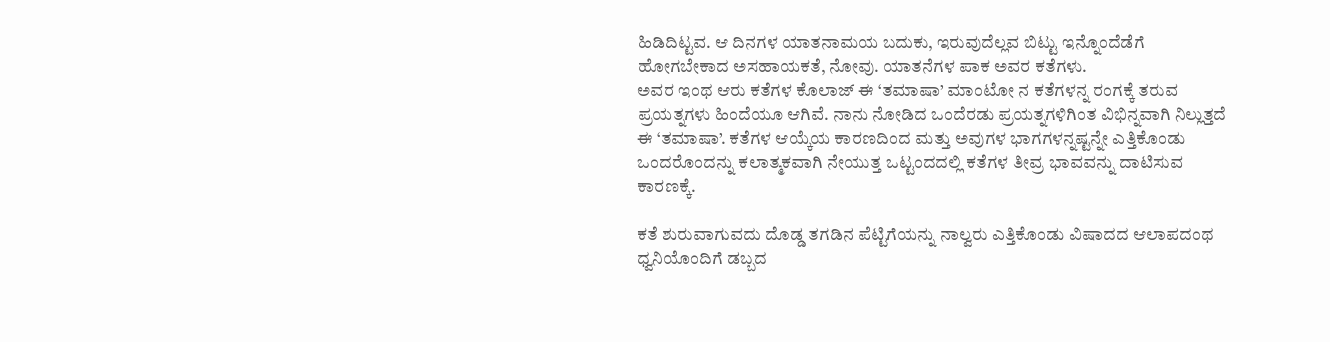ಹಿಡಿದಿಟ್ಟವ. ಆ ದಿನಗಳ ಯಾತನಾಮಯ ಬದುಕು, ಇರುವುದೆಲ್ಲವ ಬಿಟ್ಟು ಇನ್ನೊಂದೆಡೆಗೆ ಹೋಗಬೇಕಾದ ಅಸಹಾಯಕತೆ, ನೋವು. ಯಾತನೆಗಳ ಪಾಕ ಅವರ ಕತೆಗಳು.
ಅವರ ಇಂಥ ಆರು ಕತೆಗಳ ಕೊಲಾಜ್ ಈ ‘ತಮಾಷಾ’ ಮಾಂಟೋ ನ ಕತೆಗಳನ್ನ ರಂಗಕ್ಕೆ ತರುವ ಪ್ರಯತ್ನಗಳು ಹಿಂದೆಯೂ ಆಗಿವೆ. ನಾನು ನೋಡಿದ ಒಂದೆರಡು ಪ್ರಯತ್ನಗಳಿಗಿಂತ ವಿಭಿನ್ನವಾಗಿ ನಿಲ್ಲುತ್ತದೆ ಈ ‘ತಮಾಷಾ’. ಕತೆಗಳ ಆಯ್ಕೆಯ ಕಾರಣದಿಂದ ಮತ್ತು ಅವುಗಳ ಭಾಗಗಳನ್ನಷ್ಟನ್ನೇ ಎತ್ತಿಕೊಂಡು ಒಂದರೊಂದನ್ನು ಕಲಾತ್ಮಕವಾಗಿ ನೇಯುತ್ತ ಒಟ್ಟಂದದಲ್ಲಿ ಕತೆಗಳ ತೀವ್ರ ಭಾವವನ್ನು ದಾಟಿಸುವ ಕಾರಣಕ್ಕೆ.

ಕತೆ ಶುರುವಾಗುವದು ದೊಡ್ಡ ತಗಡಿನ ಪೆಟ್ಟಿಗೆಯನ್ನು ನಾಲ್ವರು ಎತ್ತಿಕೊಂಡು ವಿಷಾದದ ಆಲಾಪದಂಥ ಧ್ವನಿಯೊಂದಿಗೆ ಡಬ್ಬದ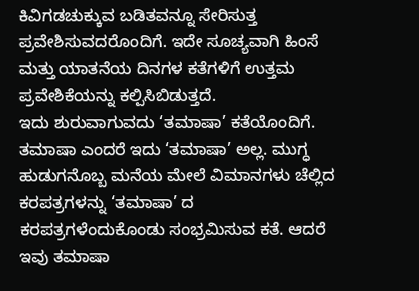ಕಿವಿಗಡಚುಕ್ಕುವ ಬಡಿತವನ್ನೂ ಸೇರಿಸುತ್ತ ಪ್ರವೇಶಿಸುವದರೊಂದಿಗೆ. ಇದೇ ಸೂಚ್ಯವಾಗಿ ಹಿಂಸೆ ಮತ್ತು ಯಾತನೆಯ ದಿನಗಳ ಕತೆಗಳಿಗೆ ಉತ್ತಮ ಪ್ರವೇಶಿಕೆಯನ್ನು ಕಲ್ಪಿಸಿಬಿಡುತ್ತದೆ.
ಇದು ಶುರುವಾಗುವದು ‘ತಮಾಷಾ’ ಕತೆಯೊಂದಿಗೆ. ತಮಾಷಾ ಎಂದರೆ ಇದು ‘ತಮಾಷಾ’ ಅಲ್ಲ. ಮುಗ್ಧ ಹುಡುಗನೊಬ್ಬ ಮನೆಯ ಮೇಲೆ ವಿಮಾನಗಳು ಚೆಲ್ಲಿದ ಕರಪತ್ರಗಳನ್ನು ‘ತಮಾಷಾ’ ದ ಕರಪತ್ರಗಳೆಂದುಕೊಂಡು ಸಂಭ್ರಮಿಸುವ ಕತೆ. ಆದರೆ ಇವು ತಮಾಷಾ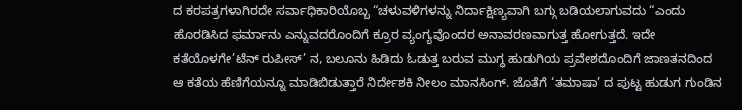ದ ಕರಪತ್ರಗಳಾಗಿರದೇ ಸರ್ವಾಧಿಕಾರಿಯೊಬ್ಬ “ಚಳುವಳಿಗಳನ್ನು ನಿರ್ದಾಕ್ಷಿಣ್ಯವಾಗಿ ಬಗ್ಗು ಬಡಿಯಲಾಗುವದು “ಎಂದು ಹೊರಡಿಸಿದ ಫರ್ಮಾನು ಎನ್ನುವದರೊಂದಿಗೆ ಕ್ರೂರ ವ್ಯಂಗ್ಯವೊಂದರ ಅನಾವರಣವಾಗುತ್ತ ಹೋಗುತ್ತದೆ. ಇದೇ ಕತೆಯೊಳಗೇ’ಟೆನ್ ರುಪೀಸ್’ ನ, ಬಲೂನು ಹಿಡಿದು ಓಡುತ್ತ ಬರುವ ಮುಗ್ಧ ಹುಡುಗಿಯ ಪ್ರವೇಶದೊಂದಿಗೆ ಜಾಣತನದಿಂದ ಆ ಕತೆಯ ಹೆಣಿಗೆಯನ್ನೂ ಮಾಡಿಬಿಡುತ್ತಾರೆ ನಿರ್ದೇಶಕಿ ನೀಲಂ ಮಾನಸಿಂಗ್. ಜೊತೆಗೆ ‘ತಮಾಷಾ’ ದ ಪುಟ್ಟ ಹುಡುಗ ಗುಂಡಿನ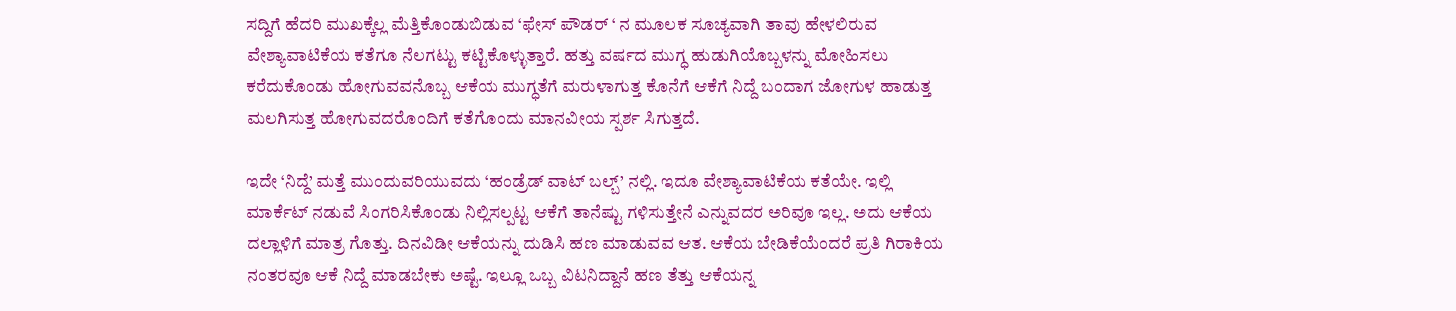ಸದ್ದಿಗೆ ಹೆದರಿ ಮುಖಕ್ಕೆಲ್ಲ ಮೆತ್ತಿಕೊಂಡುಬಿಡುವ ‘ಫೇಸ್ ಪೌಡರ್ ‘ ನ ಮೂಲಕ ಸೂಚ್ಯವಾಗಿ ತಾವು ಹೇಳಲಿರುವ ವೇಶ್ಯಾವಾಟಿಕೆಯ ಕತೆಗೂ ನೆಲಗಟ್ಟು ಕಟ್ಟಿಕೊಳ್ಳುತ್ತಾರೆ. ಹತ್ತು ವರ್ಷದ ಮುಗ್ಧ ಹುಡುಗಿಯೊಬ್ಬಳನ್ನು ಮೋಹಿಸಲು ಕರೆದುಕೊಂಡು ಹೋಗುವವನೊಬ್ಬ ಆಕೆಯ ಮುಗ್ಧತೆಗೆ ಮರುಳಾಗುತ್ತ ಕೊನೆಗೆ ಆಕೆಗೆ ನಿದ್ದೆ ಬಂದಾಗ ಜೋಗುಳ ಹಾಡುತ್ತ ಮಲಗಿಸುತ್ತ ಹೋಗುವದರೊಂದಿಗೆ ಕತೆಗೊಂದು ಮಾನವೀಯ ಸ್ಪರ್ಶ ಸಿಗುತ್ತದೆ.

ಇದೇ ‘ನಿದ್ದೆ’ ಮತ್ತೆ ಮುಂದುವರಿಯುವದು ‘ಹಂಡ್ರೆಡ್ ವಾಟ್ ಬಲ್ಬ್’ ನಲ್ಲಿ. ಇದೂ ವೇಶ್ಯಾವಾಟಿಕೆಯ ಕತೆಯೇ. ಇಲ್ಲಿ ಮಾರ್ಕೆಟ್ ನಡುವೆ ಸಿಂಗರಿಸಿಕೊಂಡು ನಿಲ್ಲಿಸಲ್ಪಟ್ಟ ಆಕೆಗೆ ತಾನೆಷ್ಟು ಗಳಿಸುತ್ತೇನೆ ಎನ್ನುವದರ ಅರಿವೂ ಇಲ್ಲ. ಅದು ಆಕೆಯ ದಲ್ಲಾಳಿಗೆ ಮಾತ್ರ ಗೊತ್ತು. ದಿನವಿಡೀ ಆಕೆಯನ್ನು ದುಡಿಸಿ ಹಣ ಮಾಡುವವ ಆತ. ಆಕೆಯ ಬೇಡಿಕೆಯೆಂದರೆ ಪ್ರತಿ ಗಿರಾಕಿಯ ನಂತರವೂ ಆಕೆ ನಿದ್ದೆ ಮಾಡಬೇಕು ಅಷ್ಟೆ. ಇಲ್ಲೂ ಒಬ್ಬ ವಿಟನಿದ್ದಾನೆ ಹಣ ತೆತ್ತು ಆಕೆಯನ್ನ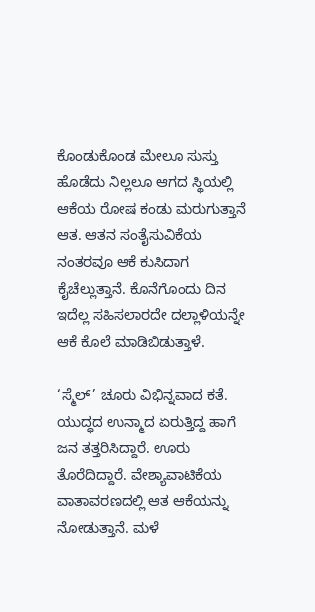ಕೊಂಡುಕೊಂಡ ಮೇಲೂ ಸುಸ್ತು ಹೊಡೆದು ನಿಲ್ಲಲೂ ಆಗದ ಸ್ಥಿಯಲ್ಲಿ ಆಕೆಯ ರೋಷ ಕಂಡು ಮರುಗುತ್ತಾನೆ ಆತ. ಆತನ ಸಂತೈಸುವಿಕೆಯ ನಂತರವೂ ಆಕೆ ಕುಸಿದಾಗ ಕೈಚೆಲ್ಲುತ್ತಾನೆ. ಕೊನೆಗೊಂದು ದಿನ ಇದೆಲ್ಲ ಸಹಿಸಲಾರದೇ ದಲ್ಲಾಳಿಯನ್ನೇ ಆಕೆ ಕೊಲೆ ಮಾಡಿಬಿಡುತ್ತಾಳೆ.

‘ಸ್ಮೆಲ್’ ಚೂರು ವಿಭಿನ್ನವಾದ ಕತೆ. ಯುದ್ಧದ ಉನ್ಮಾದ ಏರುತ್ತಿದ್ದ ಹಾಗೆ ಜನ ತತ್ತರಿಸಿದ್ದಾರೆ. ಊರು ತೊರೆದಿದ್ದಾರೆ. ವೇಶ್ಯಾವಾಟಿಕೆಯ ವಾತಾವರಣದಲ್ಲಿ ಆತ ಆಕೆಯನ್ನು ನೋಡುತ್ತಾನೆ. ಮಳೆ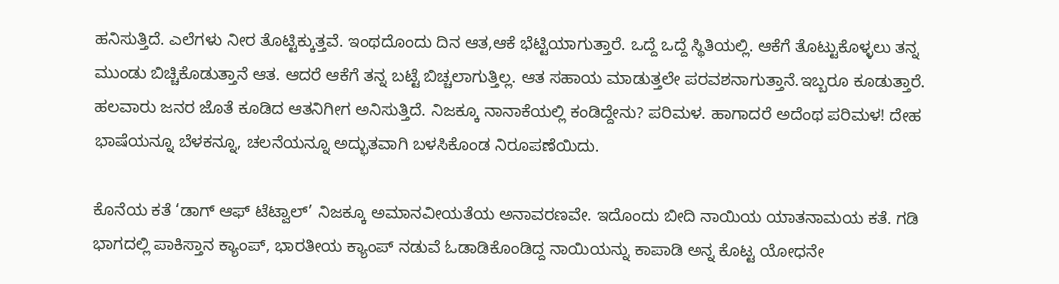ಹನಿಸುತ್ತಿದೆ. ಎಲೆಗಳು ನೀರ ತೊಟ್ಟಿಕ್ಕುತ್ತವೆ. ಇಂಥದೊಂದು ದಿನ ಆತ,ಆಕೆ ಭೆಟ್ಟಿಯಾಗುತ್ತಾರೆ. ಒದ್ದೆ ಒದ್ದೆ ಸ್ಥಿತಿಯಲ್ಲಿ. ಆಕೆಗೆ ತೊಟ್ಟುಕೊಳ್ಳಲು ತನ್ನ ಮುಂಡು ಬಿಚ್ಚಿಕೊಡುತ್ತಾನೆ ಆತ. ಆದರೆ ಆಕೆಗೆ ತನ್ನ ಬಟ್ಟೆ ಬಿಚ್ಚಲಾಗುತ್ತಿಲ್ಲ. ಆತ ಸಹಾಯ ಮಾಡುತ್ತಲೇ ಪರವಶನಾಗುತ್ತಾನೆ.ಇಬ್ಬರೂ ಕೂಡುತ್ತಾರೆ. ಹಲವಾರು ಜನರ ಜೊತೆ ಕೂಡಿದ ಆತನಿಗೀಗ ಅನಿಸುತ್ತಿದೆ. ನಿಜಕ್ಕೂ ನಾನಾಕೆಯಲ್ಲಿ ಕಂಡಿದ್ದೇನು? ಪರಿಮಳ. ಹಾಗಾದರೆ ಅದೆಂಥ ಪರಿಮಳ! ದೇಹ ಭಾಷೆಯನ್ನೂ ಬೆಳಕನ್ನೂ, ಚಲನೆಯನ್ನೂ ಅದ್ಭುತವಾಗಿ ಬಳಸಿಕೊಂಡ ನಿರೂಪಣೆಯಿದು.

ಕೊನೆಯ ಕತೆ ‘ಡಾಗ್ ಆಫ್ ಟೆಟ್ವಾಲ್’ ನಿಜಕ್ಕೂ ಅಮಾನವೀಯತೆಯ ಅನಾವರಣವೇ. ಇದೊಂದು ಬೀದಿ ನಾಯಿಯ ಯಾತನಾಮಯ ಕತೆ. ಗಡಿ ಭಾಗದಲ್ಲಿ ಪಾಕಿಸ್ತಾನ ಕ್ಯಾಂಪ್, ಭಾರತೀಯ ಕ್ಯಾಂಪ್ ನಡುವೆ ಓಡಾಡಿಕೊಂಡಿದ್ದ ನಾಯಿಯನ್ನು ಕಾಪಾಡಿ ಅನ್ನ ಕೊಟ್ಟ ಯೋಧನೇ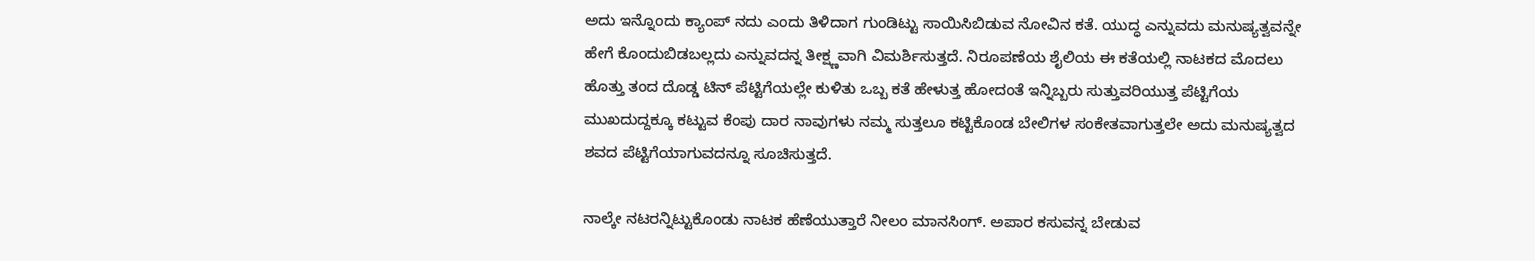ಅದು ಇನ್ನೊಂದು ಕ್ಯಾಂಪ್ ನದು ಎಂದು ತಿಳಿದಾಗ ಗುಂಡಿಟ್ಟು ಸಾಯಿಸಿಬಿಡುವ ನೋವಿನ ಕತೆ. ಯುದ್ಧ ಎನ್ನುವದು ಮನುಷ್ಯತ್ವವನ್ನೇ ಹೇಗೆ ಕೊಂದುಬಿಡಬಲ್ಲದು ಎನ್ನುವದನ್ನ ತೀಕ್ಷ್ಣವಾಗಿ ವಿಮರ್ಶಿಸುತ್ತದೆ. ನಿರೂಪಣೆಯ ಶೈಲಿಯ ಈ ಕತೆಯಲ್ಲಿ ನಾಟಕದ ಮೊದಲು ಹೊತ್ತು ತಂದ ದೊಡ್ಡ ಟಿನ್ ಪೆಟ್ಟಿಗೆಯಲ್ಲೇ ಕುಳಿತು ಒಬ್ಬ ಕತೆ ಹೇಳುತ್ತ ಹೋದಂತೆ ಇನ್ನಿಬ್ಬರು ಸುತ್ತುವರಿಯುತ್ತ ಪೆಟ್ಟಿಗೆಯ ಮುಖದುದ್ದಕ್ಕೂ ಕಟ್ಟುವ ಕೆಂಪು ದಾರ ನಾವುಗಳು ನಮ್ಮ ಸುತ್ತಲೂ ಕಟ್ಟಿಕೊಂಡ ಬೇಲಿಗಳ ಸಂಕೇತವಾಗುತ್ತಲೇ ಅದು ಮನುಷ್ಯತ್ವದ ಶವದ ಪೆಟ್ಟಿಗೆಯಾಗುವದನ್ನೂ ಸೂಚಿಸುತ್ತದೆ.

ನಾಲ್ಕೇ ನಟರನ್ನಿಟ್ಟುಕೊಂಡು ನಾಟಕ ಹೆಣೆಯುತ್ತಾರೆ ನೀಲಂ ಮಾನಸಿಂಗ್. ಅಪಾರ ಕಸುವನ್ನ ಬೇಡುವ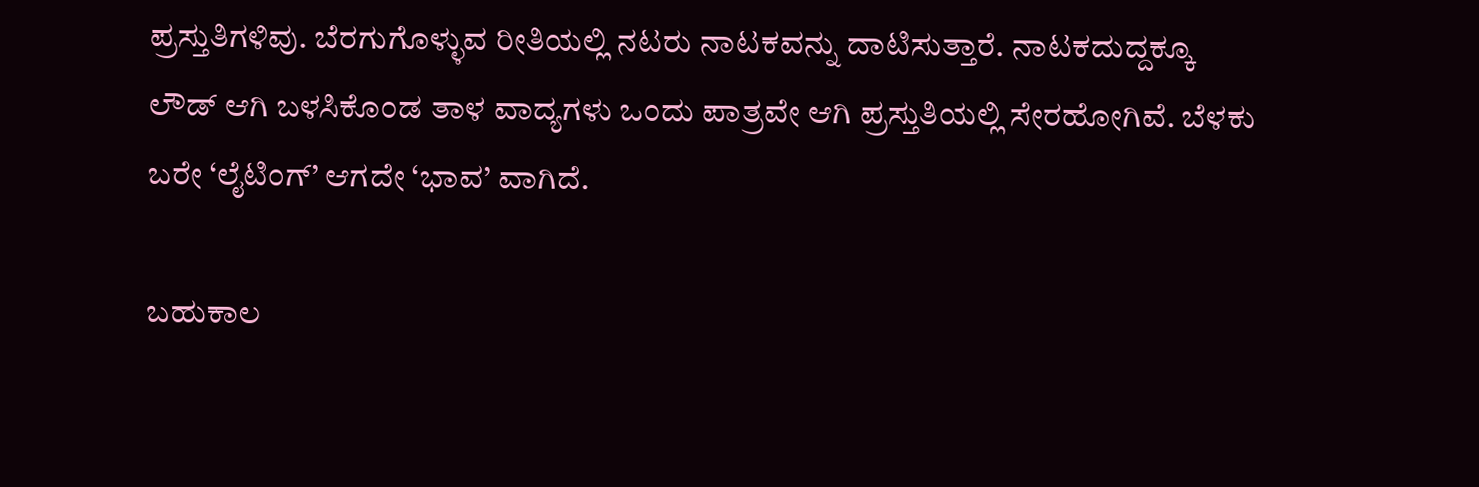ಪ್ರಸ್ತುತಿಗಳಿವು. ಬೆರಗುಗೊಳ್ಳುವ ರೀತಿಯಲ್ಲಿ ನಟರು ನಾಟಕವನ್ನು ದಾಟಿಸುತ್ತಾರೆ. ನಾಟಕದುದ್ದಕ್ಕೂ ಲೌಡ್ ಆಗಿ ಬಳಸಿಕೊಂಡ ತಾಳ ವಾದ್ಯಗಳು ಒಂದು ಪಾತ್ರವೇ ಆಗಿ ಪ್ರಸ್ತುತಿಯಲ್ಲಿ ಸೇರಹೋಗಿವೆ. ಬೆಳಕು ಬರೇ ‘ಲೈಟಿಂಗ್’ ಆಗದೇ ‘ಭಾವ’ ವಾಗಿದೆ.

ಬಹುಕಾಲ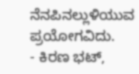ನೆನಪಿನಲ್ಲುಳಿಯುವ ಪ್ರಯೋಗವಿದು.
- ಕಿರಣ ಭಟ್,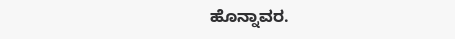ಹೊನ್ನಾವರ.